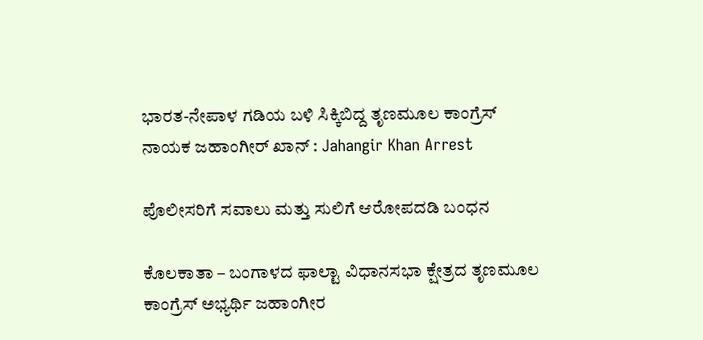ಭಾರತ-ನೇಪಾಳ ಗಡಿಯ ಬಳಿ ಸಿಕ್ಕಿಬಿದ್ದ ತೃಣಮೂಲ ಕಾಂಗ್ರೆಸ್ ನಾಯಕ ಜಹಾಂಗೀರ್ ಖಾನ್ : Jahangir Khan Arrest

ಪೊಲೀಸರಿಗೆ ಸವಾಲು ಮತ್ತು ಸುಲಿಗೆ ಆರೋಪದಡಿ ಬಂಧನ

ಕೊಲಕಾತಾ – ಬಂಗಾಳದ ಫಾಲ್ಟಾ ವಿಧಾನಸಭಾ ಕ್ಷೇತ್ರದ ತೃಣಮೂಲ ಕಾಂಗ್ರೆಸ್ ಅಭ್ಯರ್ಥಿ ಜಹಾಂಗೀರ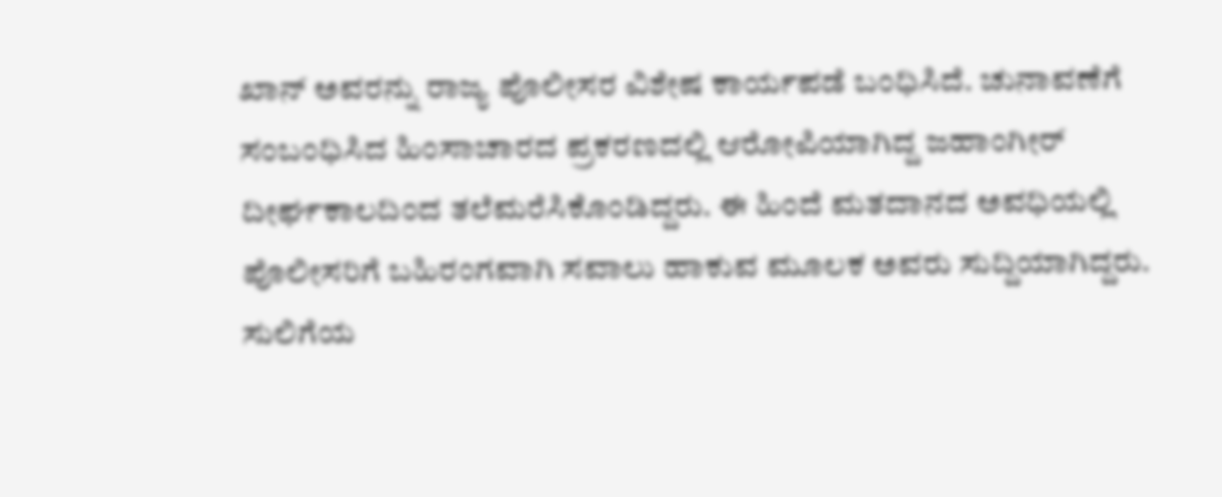ಖಾನ್ ಅವರನ್ನು ರಾಜ್ಯ ಪೊಲೀಸರ ವಿಶೇಷ ಕಾರ್ಯಪಡೆ ಬಂಧಿಸಿದೆ. ಚುನಾವಣೆಗೆ ಸಂಬಂಧಿಸಿದ ಹಿಂಸಾಚಾರದ ಪ್ರಕರಣದಲ್ಲಿ ಆರೋಪಿಯಾಗಿದ್ದ ಜಹಾಂಗೀರ್ ದೀರ್ಘಕಾಲದಿಂದ ತಲೆಮರೆಸಿಕೊಂಡಿದ್ದರು. ಈ ಹಿಂದೆ ಮತದಾನದ ಅವಧಿಯಲ್ಲಿ ಪೊಲೀಸರಿಗೆ ಬಹಿರಂಗವಾಗಿ ಸವಾಲು ಹಾಕುವ ಮೂಲಕ ಅವರು ಸುದ್ದಿಯಾಗಿದ್ದರು. ಸುಲಿಗೆಯ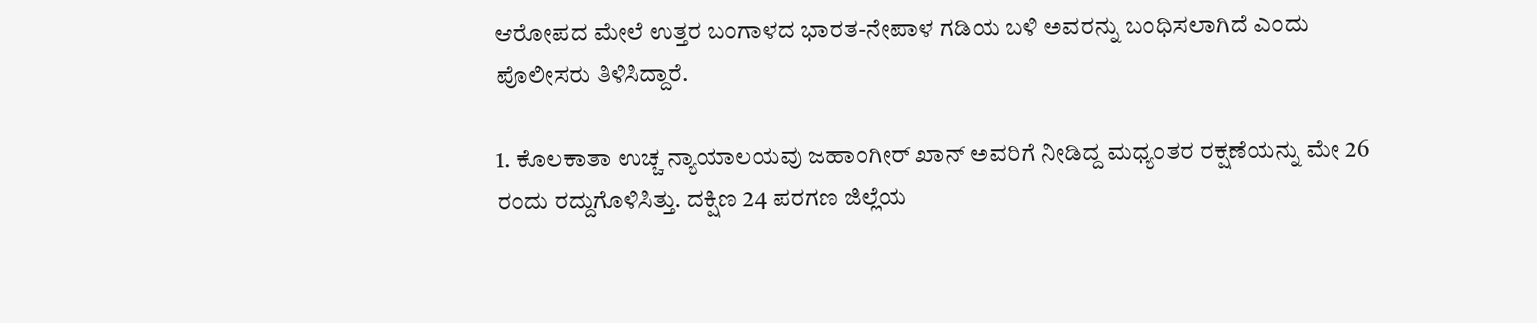ಆರೋಪದ ಮೇಲೆ ಉತ್ತರ ಬಂಗಾಳದ ಭಾರತ-ನೇಪಾಳ ಗಡಿಯ ಬಳಿ ಅವರನ್ನು ಬಂಧಿಸಲಾಗಿದೆ ಎಂದು ಪೊಲೀಸರು ತಿಳಿಸಿದ್ದಾರೆ.

1. ಕೊಲಕಾತಾ ಉಚ್ಚ ನ್ಯಾಯಾಲಯವು ಜಹಾಂಗೀರ್ ಖಾನ್ ಅವರಿಗೆ ನೀಡಿದ್ದ ಮಧ್ಯಂತರ ರಕ್ಷಣೆಯನ್ನು ಮೇ 26 ರಂದು ರದ್ದುಗೊಳಿಸಿತ್ತು. ದಕ್ಷಿಣ 24 ಪರಗಣ ಜಿಲ್ಲೆಯ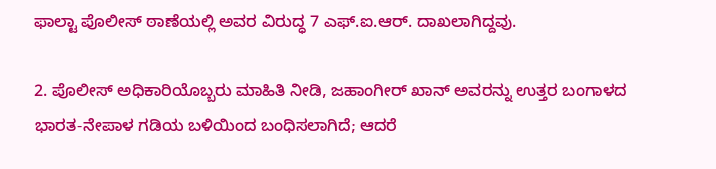ಫಾಲ್ಟಾ ಪೊಲೀಸ್ ಠಾಣೆಯಲ್ಲಿ ಅವರ ವಿರುದ್ಧ 7 ಎಫ್.ಐ.ಆರ್. ದಾಖಲಾಗಿದ್ದವು.

2. ಪೊಲೀಸ್ ಅಧಿಕಾರಿಯೊಬ್ಬರು ಮಾಹಿತಿ ನೀಡಿ, ಜಹಾಂಗೀರ್ ಖಾನ್ ಅವರನ್ನು ಉತ್ತರ ಬಂಗಾಳದ ಭಾರತ-ನೇಪಾಳ ಗಡಿಯ ಬಳಿಯಿಂದ ಬಂಧಿಸಲಾಗಿದೆ; ಆದರೆ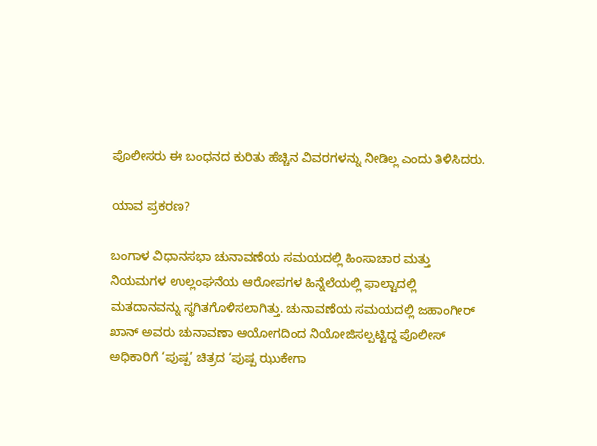ಪೊಲೀಸರು ಈ ಬಂಧನದ ಕುರಿತು ಹೆಚ್ಚಿನ ವಿವರಗಳನ್ನು ನೀಡಿಲ್ಲ ಎಂದು ತಿಳಿಸಿದರು.

ಯಾವ ಪ್ರಕರಣ?

ಬಂಗಾಳ ವಿಧಾನಸಭಾ ಚುನಾವಣೆಯ ಸಮಯದಲ್ಲಿ ಹಿಂಸಾಚಾರ ಮತ್ತು ನಿಯಮಗಳ ಉಲ್ಲಂಘನೆಯ ಆರೋಪಗಳ ಹಿನ್ನೆಲೆಯಲ್ಲಿ ಫಾಲ್ಟಾದಲ್ಲಿ ಮತದಾನವನ್ನು ಸ್ಥಗಿತಗೊಳಿಸಲಾಗಿತ್ತು. ಚುನಾವಣೆಯ ಸಮಯದಲ್ಲಿ ಜಹಾಂಗೀರ್ ಖಾನ್ ಅವರು ಚುನಾವಣಾ ಆಯೋಗದಿಂದ ನಿಯೋಜಿಸಲ್ಪಟ್ಟಿದ್ದ ಪೊಲೀಸ್ ಅಧಿಕಾರಿಗೆ ‘ಪುಷ್ಪ’ ಚಿತ್ರದ ‘ಪುಷ್ಪ ಝುಕೇಗಾ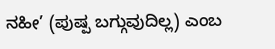ನಹೀ’ (ಪುಷ್ಪ ಬಗ್ಗುವುದಿಲ್ಲ) ಎಂಬ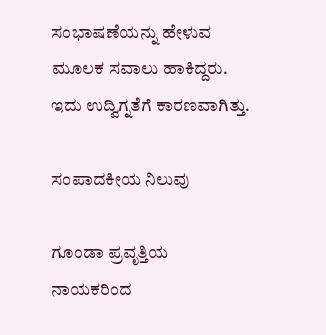ಸಂಭಾಷಣೆಯನ್ನು ಹೇಳುವ ಮೂಲಕ ಸವಾಲು ಹಾಕಿದ್ದರು. ಇದು ಉದ್ವಿಗ್ನತೆಗೆ ಕಾರಣವಾಗಿತ್ತು.

ಸಂಪಾದಕೀಯ ನಿಲುವು

ಗೂಂಡಾ ಪ್ರವೃತ್ತಿಯ ನಾಯಕರಿಂದ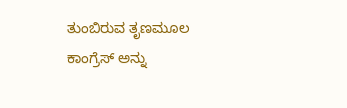ತುಂಬಿರುವ ತೃಣಮೂಲ ಕಾಂಗ್ರೆಸ್ ಅನ್ನು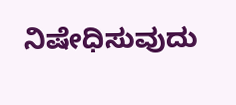ನಿಷೇಧಿಸುವುದು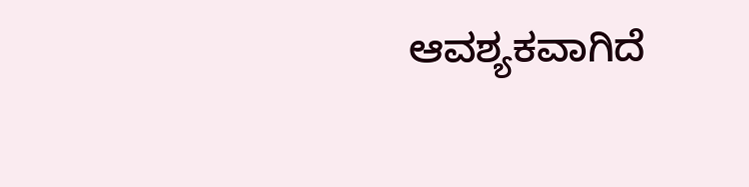ಆವಶ್ಯಕವಾಗಿದೆ